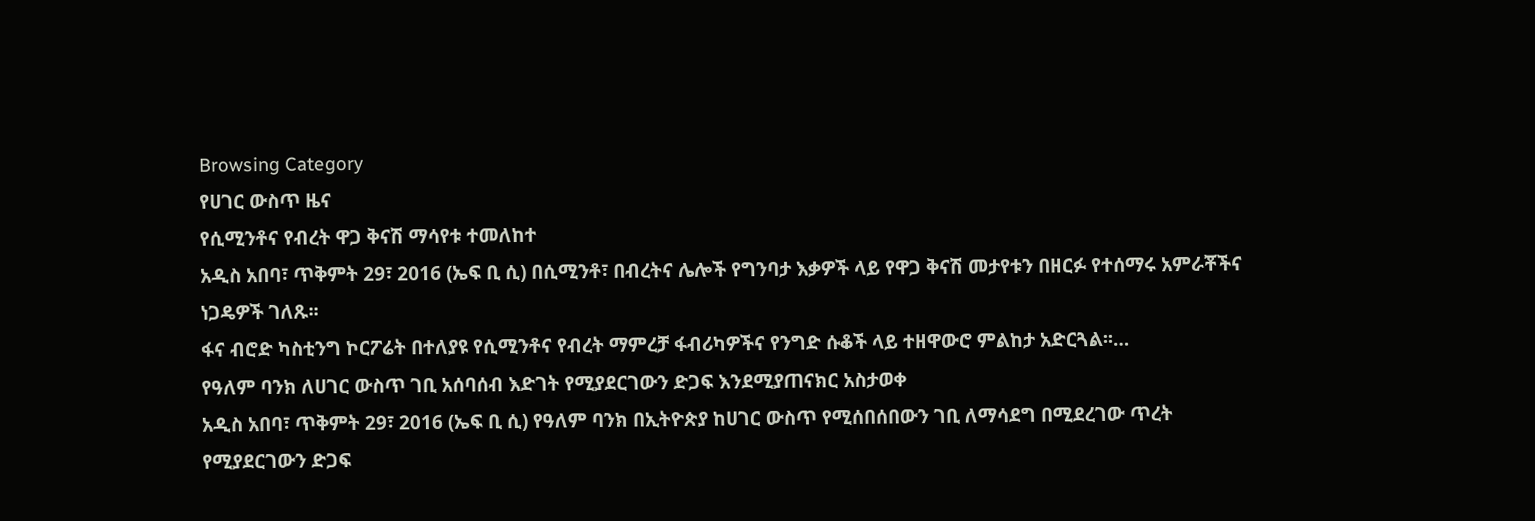Browsing Category
የሀገር ውስጥ ዜና
የሲሚንቶና የብረት ዋጋ ቅናሽ ማሳየቱ ተመለከተ
አዲስ አበባ፣ ጥቅምት 29፣ 2016 (ኤፍ ቢ ሲ) በሲሚንቶ፣ በብረትና ሌሎች የግንባታ እቃዎች ላይ የዋጋ ቅናሽ መታየቱን በዘርፉ የተሰማሩ አምራቾችና ነጋዴዎች ገለጹ፡፡
ፋና ብሮድ ካስቲንግ ኮርፖሬት በተለያዩ የሲሚንቶና የብረት ማምረቻ ፋብሪካዎችና የንግድ ሱቆች ላይ ተዘዋውሮ ምልከታ አድርጓል፡፡…
የዓለም ባንክ ለሀገር ውስጥ ገቢ አሰባሰብ እድገት የሚያደርገውን ድጋፍ እንደሚያጠናክር አስታወቀ
አዲስ አበባ፣ ጥቅምት 29፣ 2016 (ኤፍ ቢ ሲ) የዓለም ባንክ በኢትዮጵያ ከሀገር ውስጥ የሚሰበሰበውን ገቢ ለማሳደግ በሚደረገው ጥረት የሚያደርገውን ድጋፍ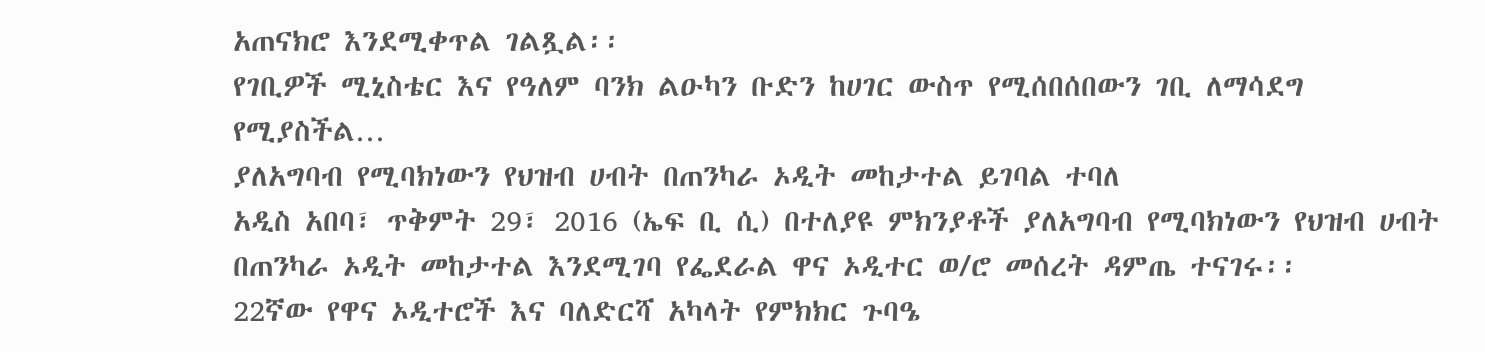አጠናክሮ እንደሚቀጥል ገልጿል፡፡
የገቢዎች ሚኒስቴር እና የዓለም ባንክ ልዑካን ቡድን ከሀገር ውስጥ የሚሰበሰበውን ገቢ ለማሳደግ የሚያስችል…
ያለአግባብ የሚባክነውን የህዝብ ሀብት በጠንካራ ኦዲት መከታተል ይገባል ተባለ
አዲስ አበባ፣ ጥቅምት 29፣ 2016 (ኤፍ ቢ ሲ) በተለያዩ ምክንያቶች ያለአግባብ የሚባክነውን የህዝብ ሀብት በጠንካራ ኦዲት መከታተል እንደሚገባ የፌደራል ዋና ኦዲተር ወ/ሮ መሰረት ዳምጤ ተናገሩ፡፡
22ኛው የዋና ኦዲተሮች እና ባለድርሻ አካላት የምክክር ጉባዔ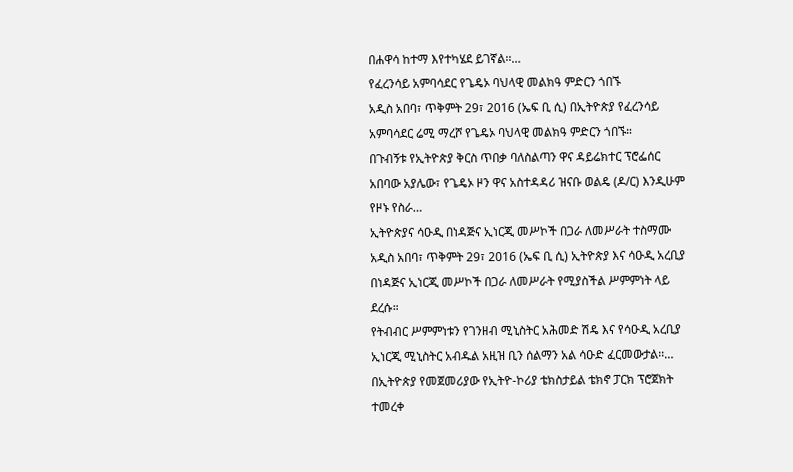በሐዋሳ ከተማ እየተካሄደ ይገኛል፡፡…
የፈረንሳይ አምባሳደር የጌዴኦ ባህላዊ መልክዓ ምድርን ጎበኙ
አዲስ አበባ፣ ጥቅምት 29፣ 2016 (ኤፍ ቢ ሲ) በኢትዮጵያ የፈረንሳይ አምባሳደር ሬሚ ማረሾ የጌዴኦ ባህላዊ መልክዓ ምድርን ጎበኙ።
በጉብኝቱ የኢትዮጵያ ቅርስ ጥበቃ ባለስልጣን ዋና ዳይሬክተር ፕሮፌሰር አበባው አያሌው፣ የጌዴኦ ዞን ዋና አስተዳዳሪ ዝናቡ ወልዴ (ዶ/ር) እንዲሁም የዞኑ የስራ…
ኢትዮጵያና ሳዑዲ በነዳጅና ኢነርጂ መሥኮች በጋራ ለመሥራት ተስማሙ
አዲስ አበባ፣ ጥቅምት 29፣ 2016 (ኤፍ ቢ ሲ) ኢትዮጵያ እና ሳዑዲ አረቢያ በነዳጅና ኢነርጂ መሥኮች በጋራ ለመሥራት የሚያስችል ሥምምነት ላይ ደረሱ።
የትብብር ሥምምነቱን የገንዘብ ሚኒስትር አሕመድ ሽዴ እና የሳዑዲ አረቢያ ኢነርጂ ሚኒስትር አብዱል አዚዝ ቢን ሰልማን አል ሳዑድ ፈርመውታል፡፡…
በኢትዮጵያ የመጀመሪያው የኢትዮ-ኮሪያ ቴክስታይል ቴክኖ ፓርክ ፕሮጀክት ተመረቀ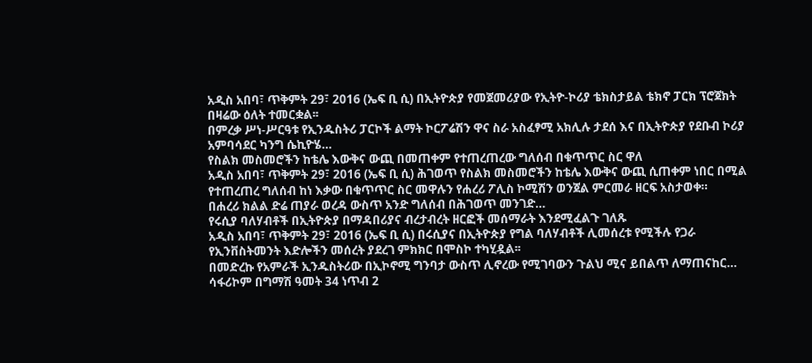አዲስ አበባ፣ ጥቅምት 29፣ 2016 (ኤፍ ቢ ሲ) በኢትዮጵያ የመጀመሪያው የኢትዮ-ኮሪያ ቴክስታይል ቴክኖ ፓርክ ፕሮጀክት በዛሬው ዕለት ተመርቋል፡፡
በምረቃ ሥነ-ሥርዓቱ የኢንዱስትሪ ፓርኮች ልማት ኮርፖሬሽን ዋና ስራ አስፈፃሚ አክሊሉ ታደሰ እና በኢትዮጵያ የደቡብ ኮሪያ አምባሳደር ካንግ ሴኪዮሄ…
የስልክ መስመሮችን ከቴሌ እውቅና ውጪ በመጠቀም የተጠረጠረው ግለሰብ በቁጥጥር ስር ዋለ
አዲስ አበባ፣ ጥቅምት 29፣ 2016 (ኤፍ ቢ ሲ) ሕገወጥ የስልክ መስመሮችን ከቴሌ እውቅና ውጪ ሲጠቀም ነበር በሚል የተጠረጠረ ግለሰብ ከነ እቃው በቁጥጥር ስር መዋሉን የሐረሪ ፖሊስ ኮሚሽን ወንጀል ምርመራ ዘርፍ አስታወቀ።
በሐረሪ ክልል ድሬ ጠያራ ወረዳ ውስጥ አንድ ግለሰብ በሕገወጥ መንገድ…
የሩሲያ ባለሃብቶች በኢትዮጵያ በማዳበሪያና ብረታብረት ዘርፎች መሰማራት እንደሚፈልጉ ገለጹ
አዲስ አበባ፣ ጥቅምት 29፣ 2016 (ኤፍ ቢ ሲ) በሩሲያና በኢትዮጵያ የግል ባለሃብቶች ሊመሰረቱ የሚችሉ የጋራ የኢንቨስትመንት እድሎችን መሰረት ያደረገ ምክክር በሞስኮ ተካሂዷል፡፡
በመድረኩ የአምራች ኢንዱስትሪው በኢኮኖሚ ግንባታ ውስጥ ሊኖረው የሚገባውን ጉልህ ሚና ይበልጥ ለማጠናከር…
ሳፋሪኮም በግማሽ ዓመት 34 ነጥብ 2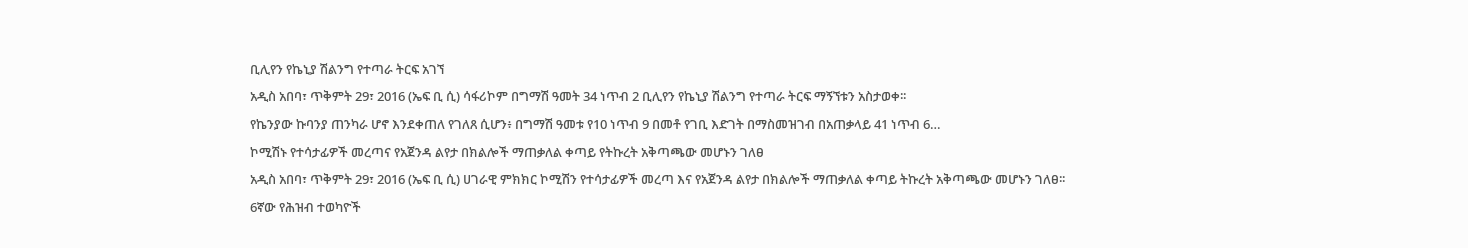ቢሊየን የኬኒያ ሽልንግ የተጣራ ትርፍ አገኘ
አዲስ አበባ፣ ጥቅምት 29፣ 2016 (ኤፍ ቢ ሲ) ሳፋሪኮም በግማሽ ዓመት 34 ነጥብ 2 ቢሊየን የኬኒያ ሽልንግ የተጣራ ትርፍ ማኝኘቱን አስታወቀ፡፡
የኬንያው ኩባንያ ጠንካራ ሆኖ እንደቀጠለ የገለጸ ሲሆን፥ በግማሽ ዓመቱ የ10 ነጥብ 9 በመቶ የገቢ እድገት በማስመዝገብ በአጠቃላይ 41 ነጥብ 6…
ኮሚሽኑ የተሳታፊዎች መረጣና የአጀንዳ ልየታ በክልሎች ማጠቃለል ቀጣይ የትኩረት አቅጣጫው መሆኑን ገለፀ
አዲስ አበባ፣ ጥቅምት 29፣ 2016 (ኤፍ ቢ ሲ) ሀገራዊ ምክክር ኮሚሽን የተሳታፊዎች መረጣ እና የአጀንዳ ልየታ በክልሎች ማጠቃለል ቀጣይ ትኩረት አቅጣጫው መሆኑን ገለፀ፡፡
6ኛው የሕዝብ ተወካዮች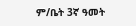ም/ቤት 3ኛ ዓመት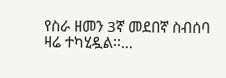የስራ ዘመን 3ኛ መደበኛ ስብሰባ ዛሬ ተካሂዷል፡፡…